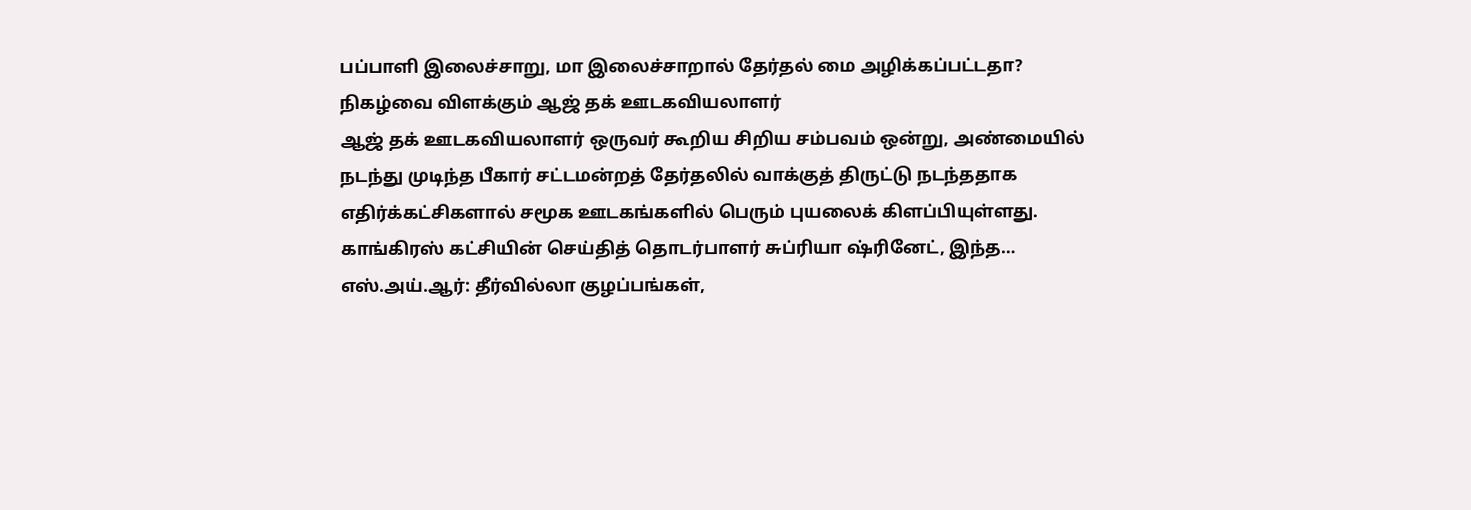பப்பாளி இலைச்சாறு, மா இலைச்சாறால் தேர்தல் மை அழிக்கப்பட்டதா? நிகழ்வை விளக்கும் ஆஜ் தக் ஊடகவியலாளர்
ஆஜ் தக் ஊடகவியலாளர் ஒருவர் கூறிய சிறிய சம்பவம் ஒன்று, அண்மையில் நடந்து முடிந்த பீகார் சட்டமன்றத் தேர்தலில் வாக்குத் திருட்டு நடந்ததாக எதிர்க்கட்சிகளால் சமூக ஊடகங்களில் பெரும் புயலைக் கிளப்பியுள்ளது. காங்கிரஸ் கட்சியின் செய்தித் தொடர்பாளர் சுப்ரியா ஷ்ரினேட், இந்த…
எஸ்.அய்.ஆர்: தீர்வில்லா குழப்பங்கள்,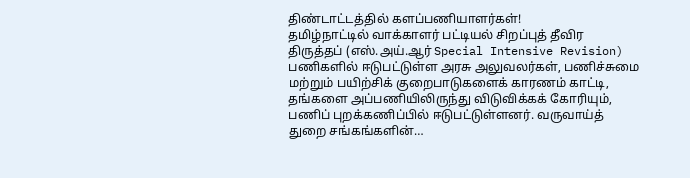திண்டாட்டத்தில் களப்பணியாளர்கள்!
தமிழ்நாட்டில் வாக்காளர் பட்டியல் சிறப்புத் தீவிர திருத்தப் (எஸ்.அய்.ஆர் Special Intensive Revision) பணிகளில் ஈடுபட்டுள்ள அரசு அலுவலர்கள், பணிச்சுமை மற்றும் பயிற்சிக் குறைபாடுகளைக் காரணம் காட்டி, தங்களை அப்பணியிலிருந்து விடுவிக்கக் கோரியும், பணிப் புறக்கணிப்பில் ஈடுபட்டுள்ளனர். வருவாய்த் துறை சங்கங்களின்…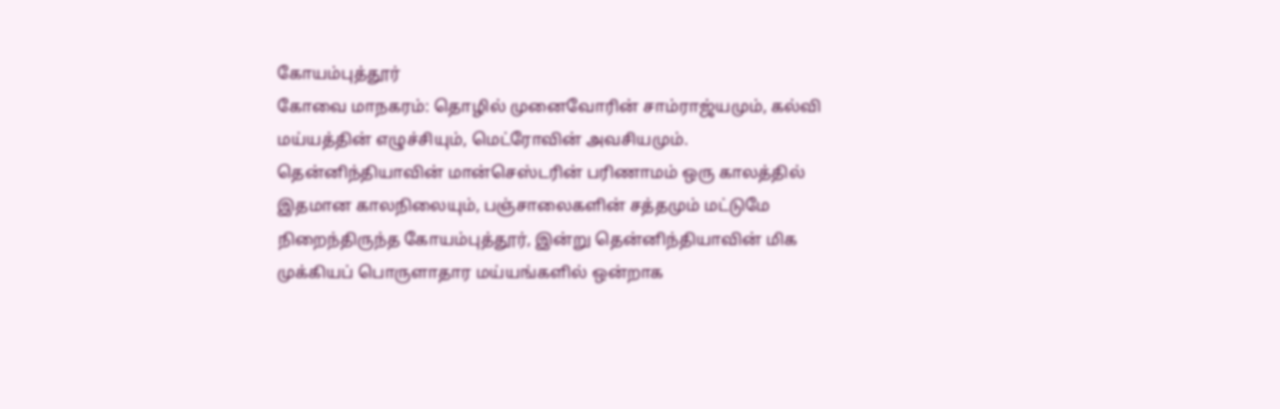கோயம்புத்தூர்
கோவை மாநகரம்: தொழில் முனைவோரின் சாம்ராஜ்யமும், கல்வி மய்யத்தின் எழுச்சியும், மெட்ரோவின் அவசியமும். தென்னிந்தியாவின் மான்செஸ்டரின் பரிணாமம் ஒரு காலத்தில் இதமான காலநிலையும், பஞ்சாலைகளின் சத்தமும் மட்டுமே நிறைந்திருந்த கோயம்புத்தூர், இன்று தென்னிந்தியாவின் மிக முக்கியப் பொருளாதார மய்யங்களில் ஒன்றாக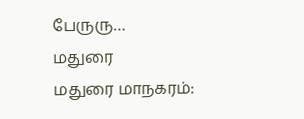பேருரு…
மதுரை
மதுரை மாநகரம்: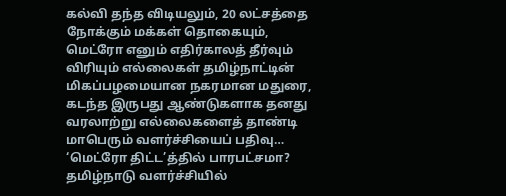கல்வி தந்த விடியலும், 20 லட்சத்தை நோக்கும் மக்கள் தொகையும், மெட்ரோ எனும் எதிர்காலத் தீர்வும் விரியும் எல்லைகள் தமிழ்நாட்டின் மிகப்பழமையான நகரமான மதுரை, கடந்த இருபது ஆண்டுகளாக தனது வரலாற்று எல்லைகளைத் தாண்டி மாபெரும் வளர்ச்சியைப் பதிவு…
‘மெட்ரோ திட்ட’த்தில் பாரபட்சமா? தமிழ்நாடு வளர்ச்சியில்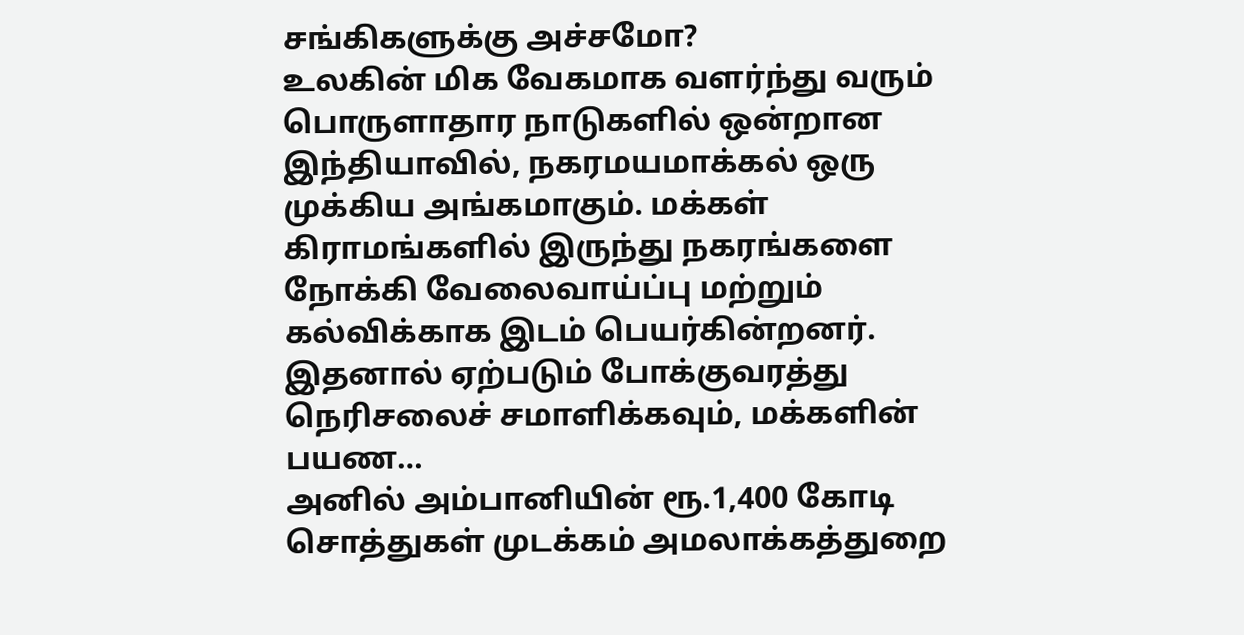சங்கிகளுக்கு அச்சமோ?
உலகின் மிக வேகமாக வளர்ந்து வரும் பொருளாதார நாடுகளில் ஒன்றான இந்தியாவில், நகரமயமாக்கல் ஒரு முக்கிய அங்கமாகும். மக்கள் கிராமங்களில் இருந்து நகரங்களை நோக்கி வேலைவாய்ப்பு மற்றும் கல்விக்காக இடம் பெயர்கின்றனர். இதனால் ஏற்படும் போக்குவரத்து நெரிசலைச் சமாளிக்கவும், மக்களின் பயண…
அனில் அம்பானியின் ரூ.1,400 கோடி சொத்துகள் முடக்கம் அமலாக்கத்துறை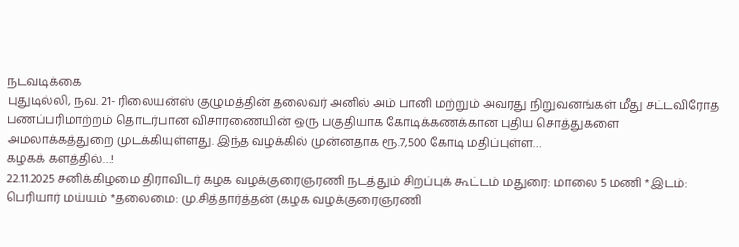நடவடிக்கை
புதுடில்லி, நவ. 21- ரிலையன்ஸ் குழுமத்தின் தலைவர் அனில் அம் பானி மற்றும் அவரது நிறுவனங்கள் மீது சட்டவிரோத பணப்பரிமாற்றம் தொடர்பான விசாரணையின் ஒரு பகுதியாக கோடிக்கணக்கான புதிய சொத்துகளை அமலாக்கத்துறை முடக்கியுள்ளது. இந்த வழக்கில் முன்னதாக ரூ.7,500 கோடி மதிப்புள்ள…
கழகக் களத்தில்…!
22.11.2025 சனிக்கிழமை திராவிடர் கழக வழக்குரைஞரணி நடத்தும் சிறப்புக் கூட்டம் மதுரை: மாலை 5 மணி *இடம்: பெரியார் மய்யம் *தலைமை: மு.சித்தார்த்தன் (கழக வழக்குரைஞரணி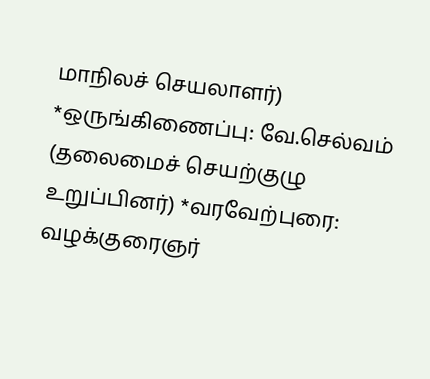மாநிலச் செயலாளர்) *ஒருங்கிணைப்பு: வே.செல்வம் (தலைமைச் செயற்குழு உறுப்பினர்) *வரவேற்புரை: வழக்குரைஞர்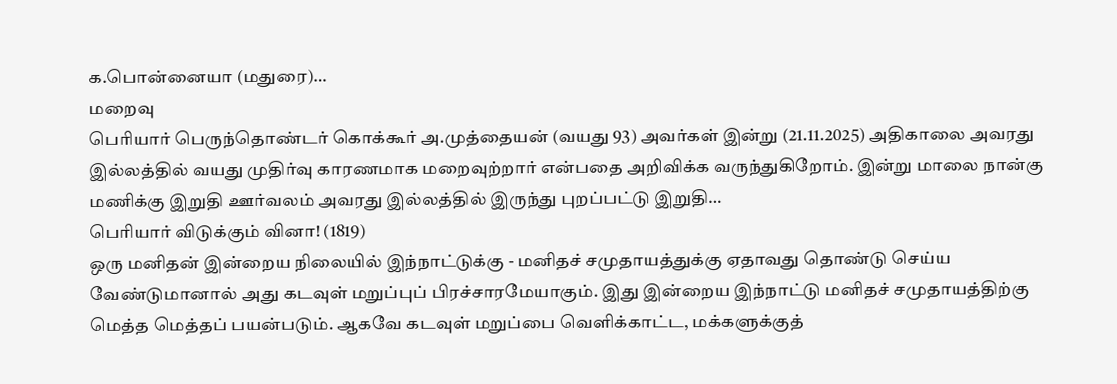க.பொன்னையா (மதுரை)…
மறைவு
பெரியார் பெருந்தொண்டர் கொக்கூர் அ.முத்தையன் (வயது 93) அவர்கள் இன்று (21.11.2025) அதிகாலை அவரது இல்லத்தில் வயது முதிர்வு காரணமாக மறைவுற்றார் என்பதை அறிவிக்க வருந்துகிறோம். இன்று மாலை நான்கு மணிக்கு இறுதி ஊர்வலம் அவரது இல்லத்தில் இருந்து புறப்பட்டு இறுதி…
பெரியார் விடுக்கும் வினா! (1819)
ஒரு மனிதன் இன்றைய நிலையில் இந்நாட்டுக்கு - மனிதச் சமுதாயத்துக்கு ஏதாவது தொண்டு செய்ய வேண்டுமானால் அது கடவுள் மறுப்புப் பிரச்சாரமேயாகும். இது இன்றைய இந்நாட்டு மனிதச் சமுதாயத்திற்கு மெத்த மெத்தப் பயன்படும். ஆகவே கடவுள் மறுப்பை வெளிக்காட்ட, மக்களுக்குத்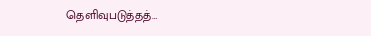தெளிவுபடுத்தத்…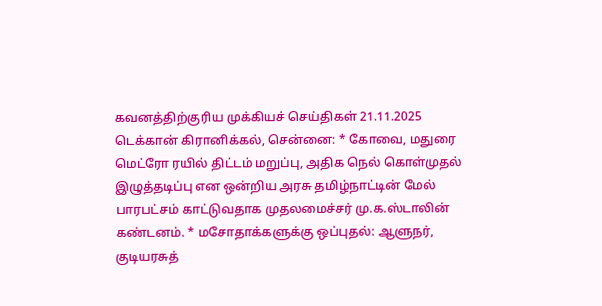கவனத்திற்குரிய முக்கியச் செய்திகள் 21.11.2025
டெக்கான் கிரானிக்கல், சென்னை: * கோவை, மதுரை மெட்ரோ ரயில் திட்டம் மறுப்பு, அதிக நெல் கொள்முதல் இழுத்தடிப்பு என ஒன்றிய அரசு தமிழ்நாட்டின் மேல் பாரபட்சம் காட்டுவதாக முதலமைச்சர் மு.க.ஸ்டாலின் கண்டனம். * மசோதாக்களுக்கு ஒப்புதல்: ஆளுநர், குடியரசுத்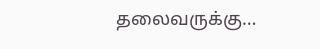தலைவருக்கு…